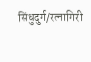सिंधुदुर्ग/रत्नागिरी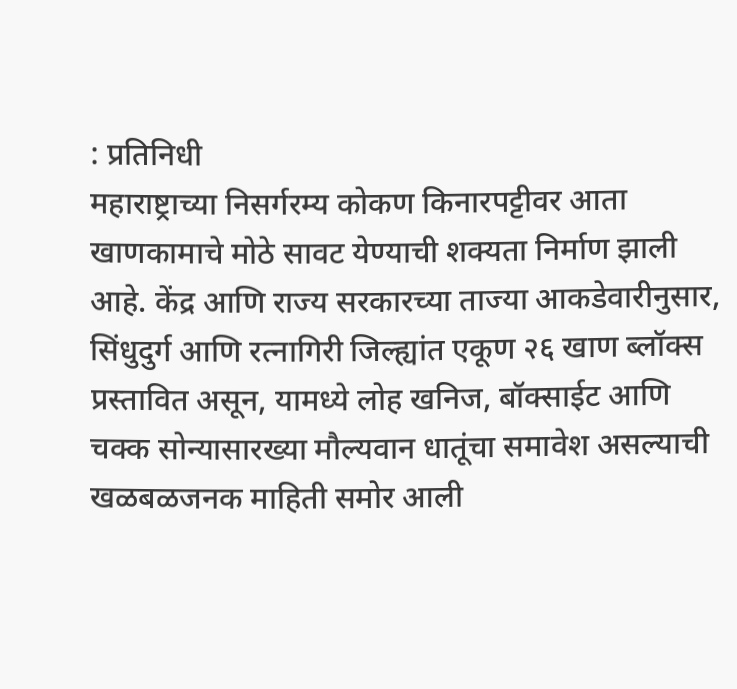: प्रतिनिधी
महाराष्ट्राच्या निसर्गरम्य कोकण किनारपट्टीवर आता खाणकामाचे मोठे सावट येण्याची शक्यता निर्माण झाली आहे. केंद्र आणि राज्य सरकारच्या ताज्या आकडेवारीनुसार, सिंधुदुर्ग आणि रत्नागिरी जिल्ह्यांत एकूण २६ खाण ब्लॉक्स प्रस्तावित असून, यामध्ये लोह खनिज, बॉक्साईट आणि चक्क सोन्यासारख्या मौल्यवान धातूंचा समावेश असल्याची खळबळजनक माहिती समोर आली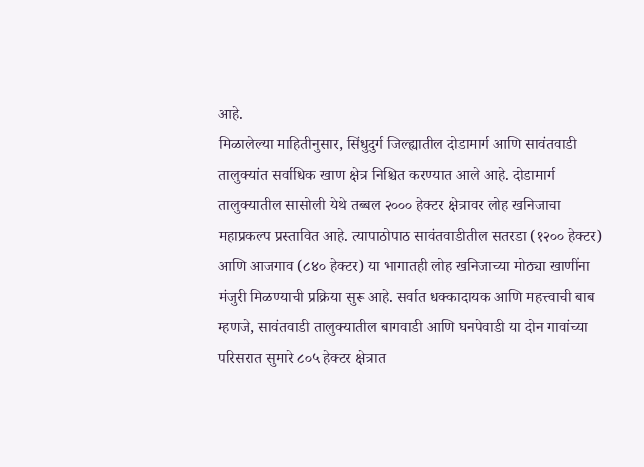आहे.
मिळालेल्या माहितीनुसार, सिंधुदुर्ग जिल्ह्यातील दोडामार्ग आणि सावंतवाडी तालुक्यांत सर्वाधिक खाण क्षेत्र निश्चित करण्यात आले आहे. दोडामार्ग तालुक्यातील सासोली येथे तब्बल २००० हेक्टर क्षेत्रावर लोह खनिजाचा महाप्रकल्प प्रस्तावित आहे. त्यापाठोपाठ सावंतवाडीतील सतरडा (१२०० हेक्टर) आणि आजगाव (८४० हेक्टर) या भागातही लोह खनिजाच्या मोठ्या खाणींना मंजुरी मिळण्याची प्रक्रिया सुरू आहे. सर्वात धक्कादायक आणि महत्त्वाची बाब म्हणजे, सावंतवाडी तालुक्यातील बागवाडी आणि घनपेवाडी या दोन गावांच्या परिसरात सुमारे ८०५ हेक्टर क्षेत्रात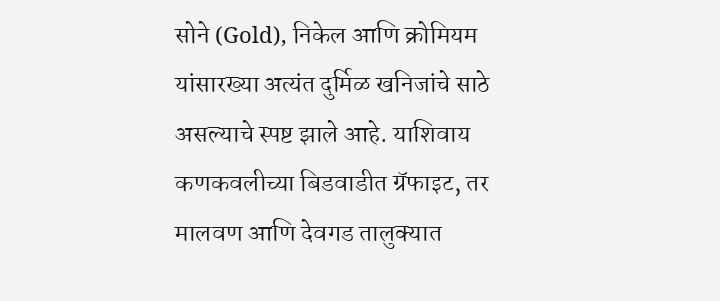सोने (Gold), निकेल आणि क्रोमियम यांसारख्या अत्यंत दुर्मिळ खनिजांचे साठे असल्याचे स्पष्ट झाले आहे. याशिवाय कणकवलीच्या बिडवाडीत ग्रॅफाइट, तर मालवण आणि देवगड तालुक्यात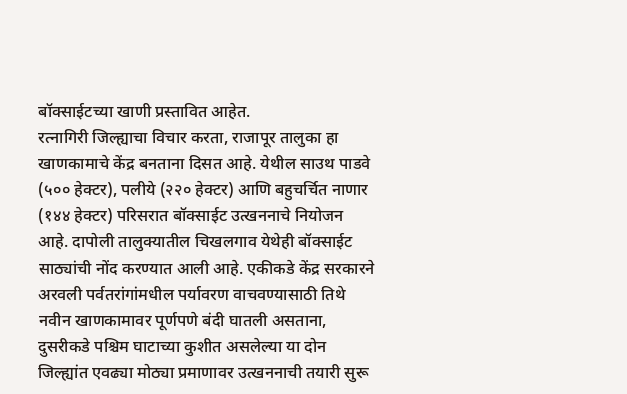बॉक्साईटच्या खाणी प्रस्तावित आहेत.
रत्नागिरी जिल्ह्याचा विचार करता, राजापूर तालुका हा खाणकामाचे केंद्र बनताना दिसत आहे. येथील साउथ पाडवे (५०० हेक्टर), पलीये (२२० हेक्टर) आणि बहुचर्चित नाणार (१४४ हेक्टर) परिसरात बॉक्साईट उत्खननाचे नियोजन आहे. दापोली तालुक्यातील चिखलगाव येथेही बॉक्साईट साठ्यांची नोंद करण्यात आली आहे. एकीकडे केंद्र सरकारने अरवली पर्वतरांगांमधील पर्यावरण वाचवण्यासाठी तिथे नवीन खाणकामावर पूर्णपणे बंदी घातली असताना, दुसरीकडे पश्चिम घाटाच्या कुशीत असलेल्या या दोन जिल्ह्यांत एवढ्या मोठ्या प्रमाणावर उत्खननाची तयारी सुरू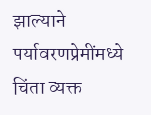झाल्याने पर्यावरणप्रेमींमध्ये चिंता व्यक्त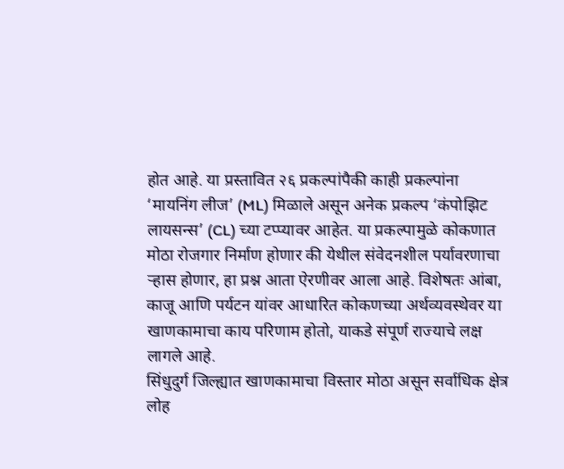होत आहे. या प्रस्तावित २६ प्रकल्पांपैकी काही प्रकल्पांना ‘मायनिंग लीज’ (ML) मिळाले असून अनेक प्रकल्प ‘कंपोझिट लायसन्स’ (CL) च्या टप्प्यावर आहेत. या प्रकल्पामुळे कोकणात मोठा रोजगार निर्माण होणार की येथील संवेदनशील पर्यावरणाचा ऱ्हास होणार, हा प्रश्न आता ऐरणीवर आला आहे. विशेषतः आंबा, काजू आणि पर्यटन यांवर आधारित कोकणच्या अर्थव्यवस्थेवर या खाणकामाचा काय परिणाम होतो, याकडे संपूर्ण राज्याचे लक्ष लागले आहे.
सिंधुदुर्ग जिल्ह्यात खाणकामाचा विस्तार मोठा असून सर्वाधिक क्षेत्र लोह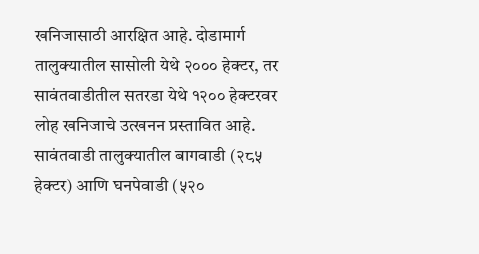खनिजासाठी आरक्षित आहे. दोडामार्ग तालुक्यातील सासोली येथे २००० हेक्टर, तर सावंतवाडीतील सतरडा येथे १२०० हेक्टरवर लोह खनिजाचे उत्खनन प्रस्तावित आहे. सावंतवाडी तालुक्यातील बागवाडी (२८५ हेक्टर) आणि घनपेवाडी (५२०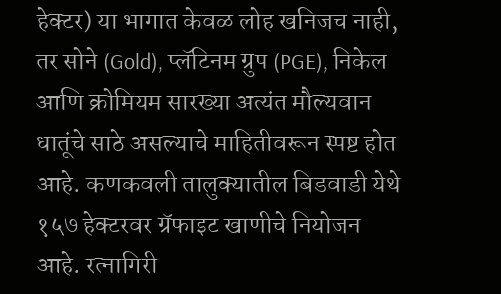हेक्टर) या भागात केवळ लोह खनिजच नाही, तर सोने (Gold), प्लॅटिनम ग्रुप (PGE), निकेल आणि क्रोमियम सारख्या अत्यंत मौल्यवान धातूंचे साठे असल्याचे माहितीवरून स्पष्ट होत आहे. कणकवली तालुक्यातील बिडवाडी येथे १५७ हेक्टरवर ग्रॅफाइट खाणीचे नियोजन आहे. रत्नागिरी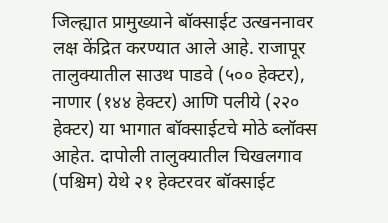जिल्ह्यात प्रामुख्याने बॉक्साईट उत्खननावर लक्ष केंद्रित करण्यात आले आहे. राजापूर तालुक्यातील साउथ पाडवे (५०० हेक्टर), नाणार (१४४ हेक्टर) आणि पलीये (२२० हेक्टर) या भागात बॉक्साईटचे मोठे ब्लॉक्स आहेत. दापोली तालुक्यातील चिखलगाव (पश्चिम) येथे २१ हेक्टरवर बॉक्साईट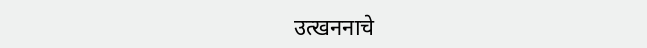उत्खननाचे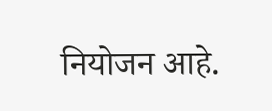नियोजन आहे.